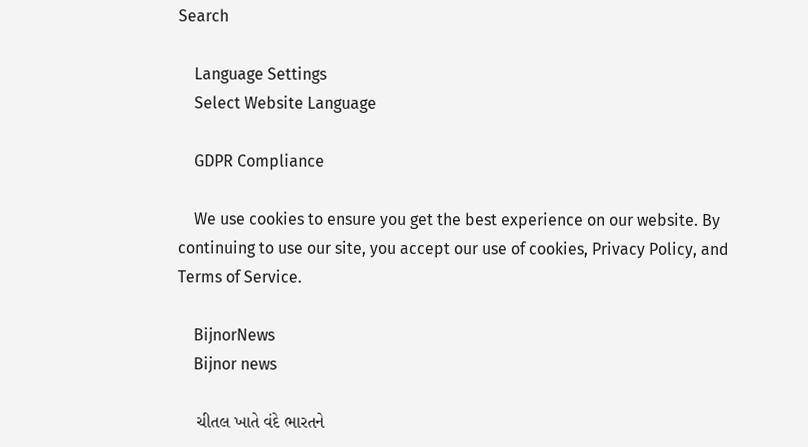Search

    Language Settings
    Select Website Language

    GDPR Compliance

    We use cookies to ensure you get the best experience on our website. By continuing to use our site, you accept our use of cookies, Privacy Policy, and Terms of Service.

    BijnorNews
    Bijnor news

    ચીતલ ખાતે વંદે ભારતને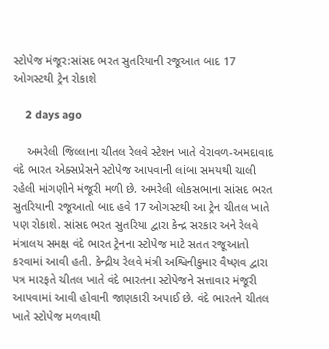સ્ટોપેજ મંજૂર:સાંસદ ભરત સુતરિયાની રજૂઆત બાદ 17 ઓગસ્ટથી ટ્રેન રોકાશે

    2 days ago

    અમરેલી જિલ્લાના ચીતલ રેલવે સ્ટેશન ખાતે વેરાવળ-અમદાવાદ વંદે ભારત એક્સપ્રેસને સ્ટોપેજ આપવાની લાંબા સમયથી ચાલી રહેલી માંગણીને મંજૂરી મળી છે. અમરેલી લોકસભાના સાંસદ ભરત સુતરિયાની રજૂઆતો બાદ હવે 17 ઓગસ્ટથી આ ટ્રેન ચીતલ ખાતે પણ રોકાશે. સાંસદ ભરત સુતરિયા દ્વારા કેન્દ્ર સરકાર અને રેલવે મંત્રાલય સમક્ષ વંદે ભારત ટ્રેનના સ્ટોપેજ માટે સતત રજૂઆતો કરવામાં આવી હતી. કેન્દ્રીય રેલવે મંત્રી અશ્વિનીકુમાર વૈષ્ણવ દ્વારા પત્ર મારફતે ચીતલ ખાતે વંદે ભારતના સ્ટોપેજને સત્તાવાર મંજૂરી આપવામાં આવી હોવાની જાણકારી અપાઈ છે. વંદે ભારતને ચીતલ ખાતે સ્ટોપેજ મળવાથી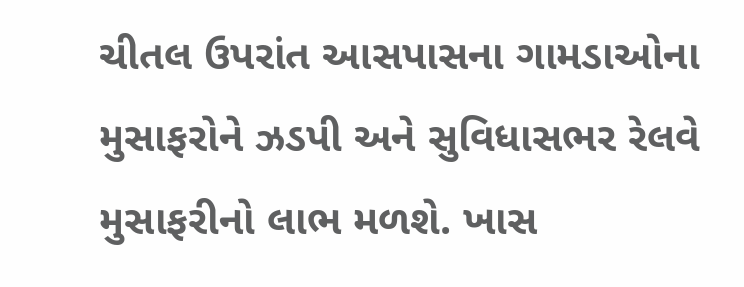ચીતલ ઉપરાંત આસપાસના ગામડાઓના મુસાફરોને ઝડપી અને સુવિધાસભર રેલવે મુસાફરીનો લાભ મળશે. ખાસ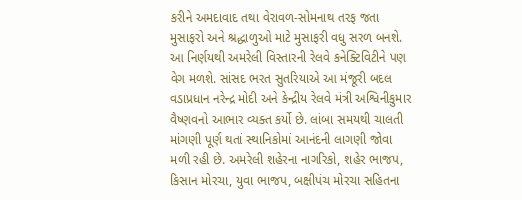કરીને અમદાવાદ તથા વેરાવળ-સોમનાથ તરફ જતા મુસાફરો અને શ્રદ્ધાળુઓ માટે મુસાફરી વધુ સરળ બનશે. આ નિર્ણયથી અમરેલી વિસ્તારની રેલવે કનેક્ટિવિટીને પણ વેગ મળશે. સાંસદ ભરત સુતરિયાએ આ મંજૂરી બદલ વડાપ્રધાન નરેન્દ્ર મોદી અને કેન્દ્રીય રેલવે મંત્રી અશ્વિનીકુમાર વૈષ્ણવનો આભાર વ્યક્ત કર્યો છે. લાંબા સમયથી ચાલતી માંગણી પૂર્ણ થતાં સ્થાનિકોમાં આનંદની લાગણી જોવા મળી રહી છે. અમરેલી શહેરના નાગરિકો, શહેર ભાજપ, કિસાન મોરચા, યુવા ભાજપ, બક્ષીપંચ મોરચા સહિતના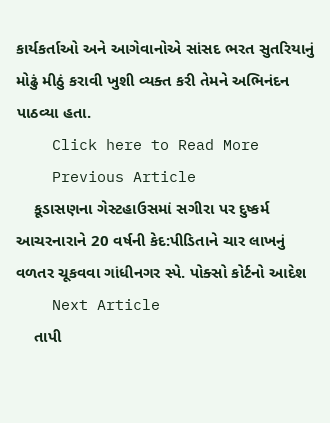કાર્યકર્તાઓ અને આગેવાનોએ સાંસદ ભરત સુતરિયાનું મોઢું મીઠું કરાવી ખુશી વ્યક્ત કરી તેમને અભિનંદન પાઠવ્યા હતા.
    Click here to Read More
    Previous Article
    કૂડાસણના ગેસ્ટહાઉસમાં સગીરા પર દુષ્કર્મ આચરનારાને 20 વર્ષની કેદ:પીડિતાને ચાર લાખનું વળતર ચૂકવવા ગાંધીનગર સ્પે. પોક્સો કોર્ટનો આદેશ
    Next Article
    તાપી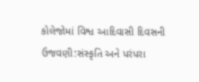કોલેજોમાં વિશ્વ આદિવાસી દિવસની ઉજવણી:સંસ્કૃતિ અને પરંપરા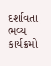દર્શાવતા ભવ્ય કાર્યક્રમો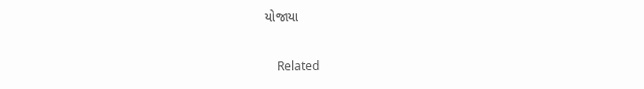યોજાયા

    Related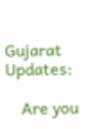Gujarat Updates:

    Are you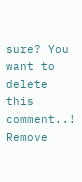sure? You want to delete this comment..! Remove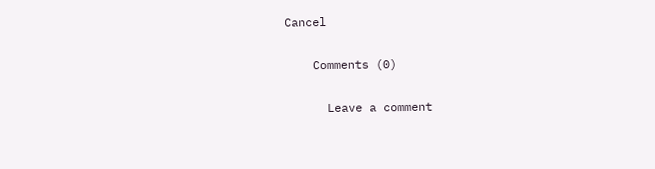Cancel

    Comments (0)

      Leave a comment